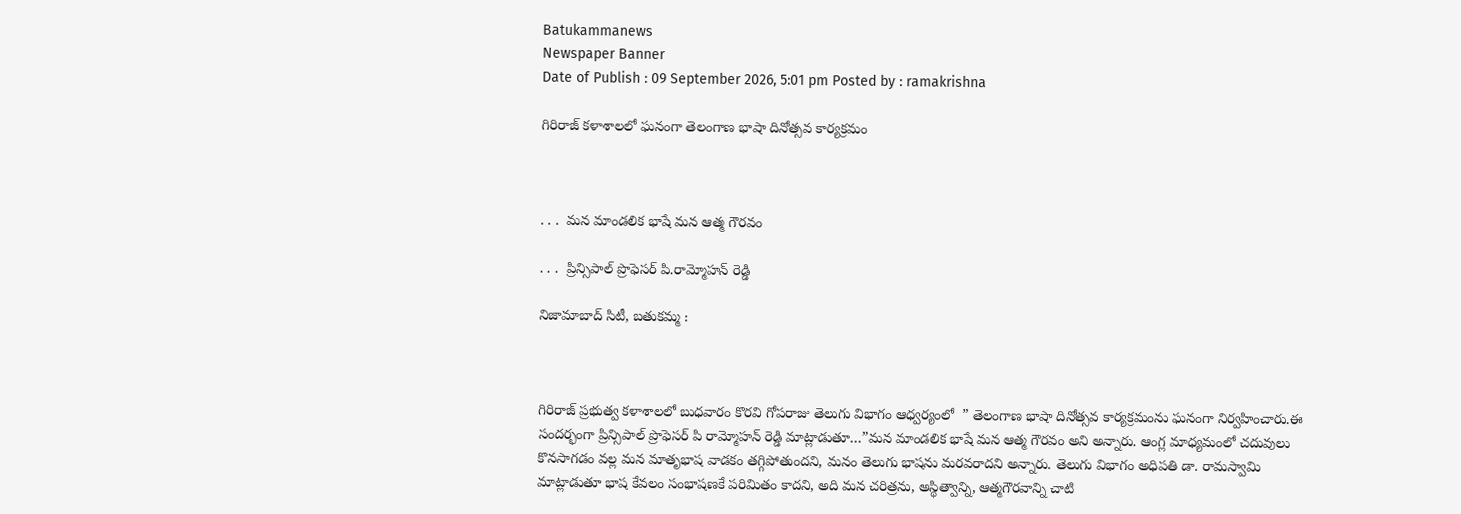Batukammanews
Newspaper Banner
Date of Publish : 09 September 2026, 5:01 pm Posted by : ramakrishna

గిరిరాజ్ కళాశాలలో ఘనంగా తెలంగాణ భాషా దినోత్సవ కార్యక్రమం



. . .  మన మాండలిక భాషే మన ఆత్మ గౌరవం

. . .  ప్రిన్సిపాల్ ప్రొఫెసర్ పి.రామ్మోహన్ రెడ్డి

నిజామాబాద్ సిటీ, బతుకమ్మ :



గిరిరాజ్ ప్రభుత్వ కళాశాలలో బుధవారం కొరవి గోపరాజు తెలుగు విభాగం ఆధ్వర్యంలో  ” తెలంగాణ భాషా దినోత్సవ కార్యక్రమంను ఘనంగా నిర్వహించారు.ఈ సందర్భంగా ప్రిన్సిపాల్ ప్రొఫెసర్ పి రామ్మోహన్ రెడ్డి మాట్లాడుతూ…”మన మాండలిక భాషే మన ఆత్మ గౌరవం అని అన్నారు. ఆంగ్ల మాధ్యమంలో చదువులు కొనసాగడం వల్ల మన మాతృభాష వాడకం తగ్గిపోతుందని, మనం తెలుగు భాషను మరవరాదని అన్నారు. తెలుగు విభాగం అధిపతి డా. రామస్వామి మాట్లాడుతూ భాష కేవలం సంభాషణకే పరిమితం కాదని, అది మన చరిత్రను, అస్థిత్వాన్ని, ఆత్మగౌరవాన్ని చాటి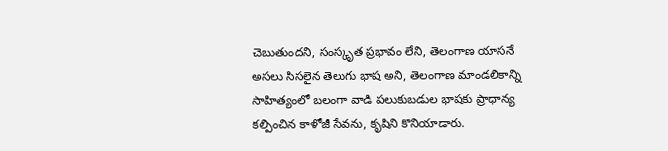చెబుతుందని, సంస్కృత ప్రభావం లేని, తెలంగాణ యాసనే అసలు సిసలైన తెలుగు భాష అని, తెలంగాణ మాండలికాన్ని సాహిత్యంలో బలంగా వాడి పలుకుబడుల భాషకు ప్రాధాన్య కల్పించిన కాళోజీ సేవను, కృషిని కొనియాడారు.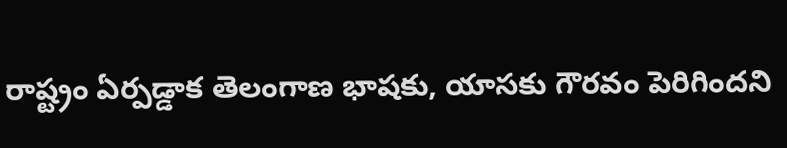రాష్ట్రం ఏర్పడ్డాక తెలంగాణ భాషకు, యాసకు గౌరవం పెరిగిందని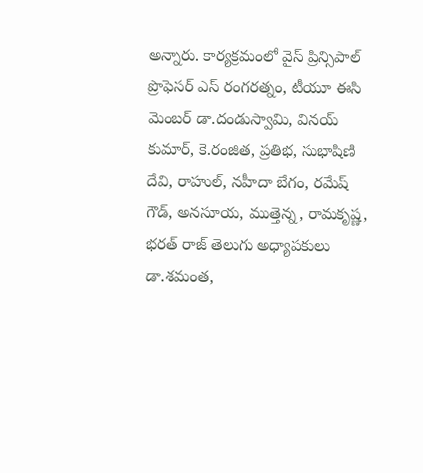అన్నారు. కార్యక్రమంలో వైస్ ప్రిన్సిపాల్ ప్రొఫెసర్ ఎస్ రంగరత్నం, టీయూ ఈసి మెంబర్ డా.దండుస్వామి, వినయ్ కుమార్, కె.రంజిత, ప్రతిభ, సుభాషిణి దేవి, రాహుల్, నహీదా బేగం, రమేష్ గౌడ్, అనసూయ, ముత్తెన్న, రామకృష్ణ, భరత్ రాజ్ తెలుగు అధ్యాపకులు డా.శమంత,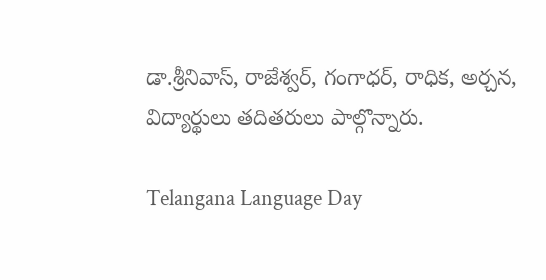డా.శ్రీనివాస్, రాజేశ్వర్, గంగాధర్, రాధిక, అర్చన, విద్యార్థులు తదితరులు పాల్గొన్నారు.

Telangana Language Day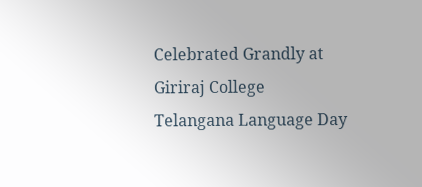Celebrated Grandly at Giriraj College
Telangana Language Day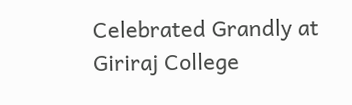Celebrated Grandly at Giriraj College